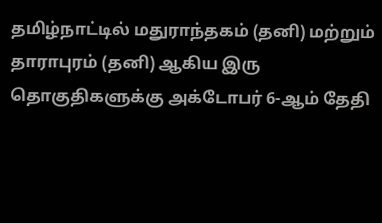தமிழ்நாட்டில் மதுராந்தகம் (தனி) மற்றும் தாராபுரம் (தனி) ஆகிய இரு தொகுதிகளுக்கு அக்டோபர் 6-ஆம் தேதி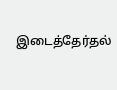இடைத்தேர்தல்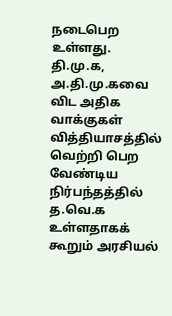நடைபெற உள்ளது. தி.மு.க, அ.தி.மு.கவை விட அதிக வாக்குகள் வித்தியாசத்தில் வெற்றி பெற வேண்டிய நிர்பந்தத்தில் த.வெ.க உள்ளதாகக் கூறும் அரசியல்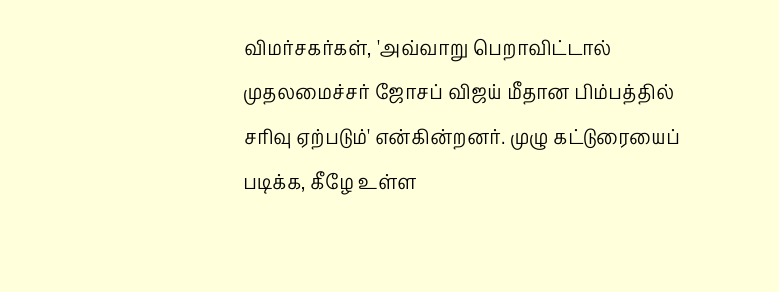விமர்சகர்கள், 'அவ்வாறு பெறாவிட்டால் முதலமைச்சர் ஜோசப் விஜய் மீதான பிம்பத்தில் சரிவு ஏற்படும்' என்கின்றனர். முழு கட்டுரையைப் படிக்க, கீழே உள்ள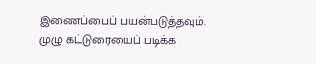இணைப்பைப் பயன்படுத்தவும்.
முழு கட்டுரையைப் படிக்க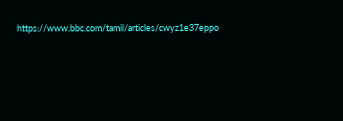https://www.bbc.com/tamil/articles/cwyz1e37eppo